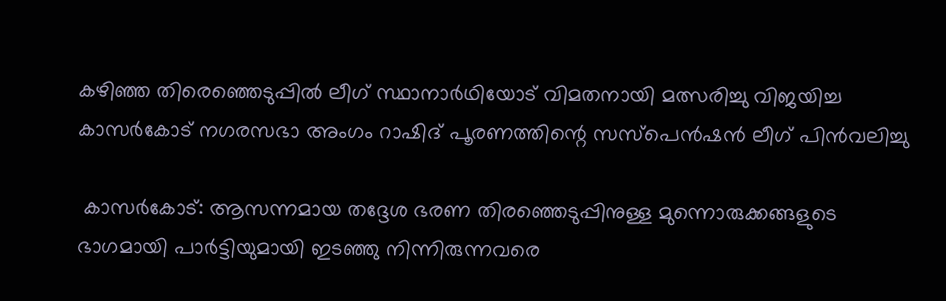കഴിഞ്ഞ തിരെഞ്ഞെടുപ്പിൽ ലീഗ് സ്ഥാനാർഥിയോട് വിമതനായി മത്സരിച്ചു വിജയിച്ച കാസർകോട് നഗരസഭാ അംഗം റാഷിദ്‌ പൂരണത്തിന്റെ സസ്പെൻഷൻ ലീഗ് പിൻവലിച്ചു

 കാസര്‍കോട്: ആസന്നമായ തദ്ദേശ ഭരണ തിരഞ്ഞെടുപ്പിനുള്ള മുന്നൊരുക്കങ്ങളുടെ ഭാഗമായി പാര്‍ട്ടിയുമായി ഇടഞ്ഞു നിന്നിരുന്നവരെ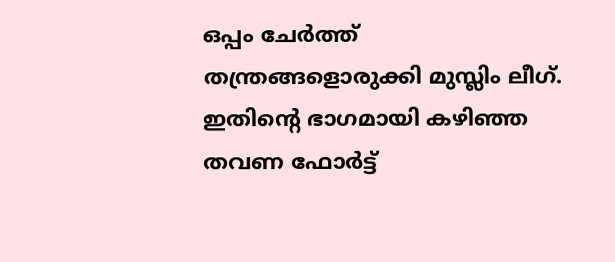ഒപ്പം ചേര്‍ത്ത് തന്ത്രങ്ങളൊരുക്കി മുസ്ലിം ലീഗ്. ഇതിന്റെ ഭാഗമായി കഴിഞ്ഞ തവണ ഫോര്‍ട്ട്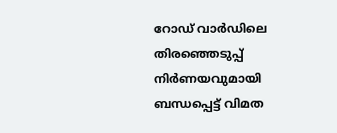റോഡ് വാര്‍ഡിലെ തിരഞ്ഞെടുപ്പ് നിര്‍ണയവുമായി ബന്ധപ്പെട്ട് വിമത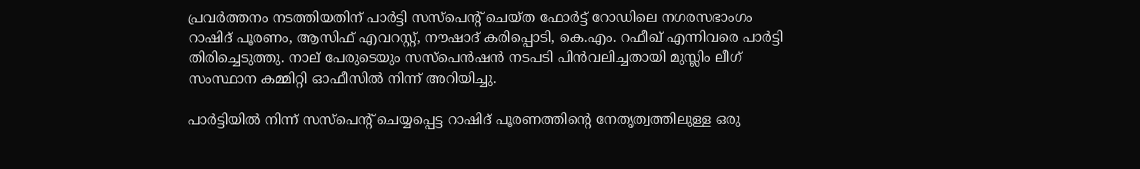പ്രവര്‍ത്തനം നടത്തിയതിന് പാര്‍ട്ടി സസ്‌പെന്റ് ചെയ്ത ഫോര്‍ട്ട് റോഡിലെ നഗരസഭാംഗം റാഷിദ് പൂരണം, ആസിഫ് എവറസ്റ്റ്, നൗഷാദ് കരിപ്പൊടി, കെ.എം. റഫീഖ് എന്നിവരെ പാര്‍ട്ടി തിരിച്ചെടുത്തു. നാല് പേരുടെയും സസ്‌പെന്‍ഷന്‍ നടപടി പിന്‍വലിച്ചതായി മുസ്ലിം ലീഗ് സംസ്ഥാന കമ്മിറ്റി ഓഫീസില്‍ നിന്ന് അറിയിച്ചു.

പാര്‍ട്ടിയില്‍ നിന്ന് സസ്‌പെന്റ് ചെയ്യപ്പെട്ട റാഷിദ് പൂരണത്തിന്റെ നേതൃത്വത്തിലുള്ള ഒരു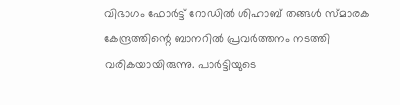വിഭാഗം ഫോര്‍ട്ട് റോഡില്‍ ശിഹാബ് തങ്ങള്‍ സ്മാരക കേന്ദ്രത്തിന്റെ ബാനറില്‍ പ്രവര്‍ത്തനം നടത്തി വരികയായിരുന്നു. പാര്‍ട്ടിയുടെ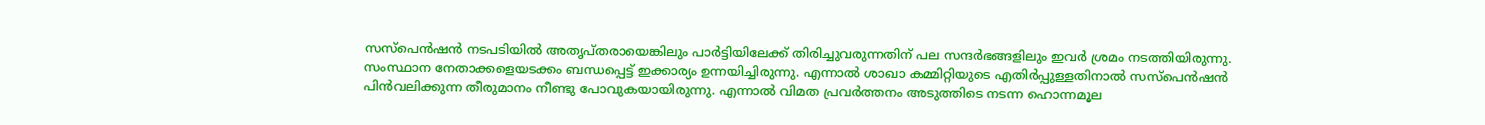സസ്‌പെന്‍ഷന്‍ നടപടിയില്‍ അതൃപ്തരായെങ്കിലും പാര്‍ട്ടിയിലേക്ക് തിരിച്ചുവരുന്നതിന് പല സന്ദര്‍ഭങ്ങളിലും ഇവര്‍ ശ്രമം നടത്തിയിരുന്നു. സംസ്ഥാന നേതാക്കളെയടക്കം ബന്ധപ്പെട്ട് ഇക്കാര്യം ഉന്നയിച്ചിരുന്നു. എന്നാല്‍ ശാഖാ കമ്മിറ്റിയുടെ എതിര്‍പ്പുള്ളതിനാല്‍ സസ്‌പെന്‍ഷന്‍ പിന്‍വലിക്കുന്ന തീരുമാനം നീണ്ടു പോവുകയായിരുന്നു. എന്നാല്‍ വിമത പ്രവര്‍ത്തനം അടുത്തിടെ നടന്ന ഹൊന്നമൂല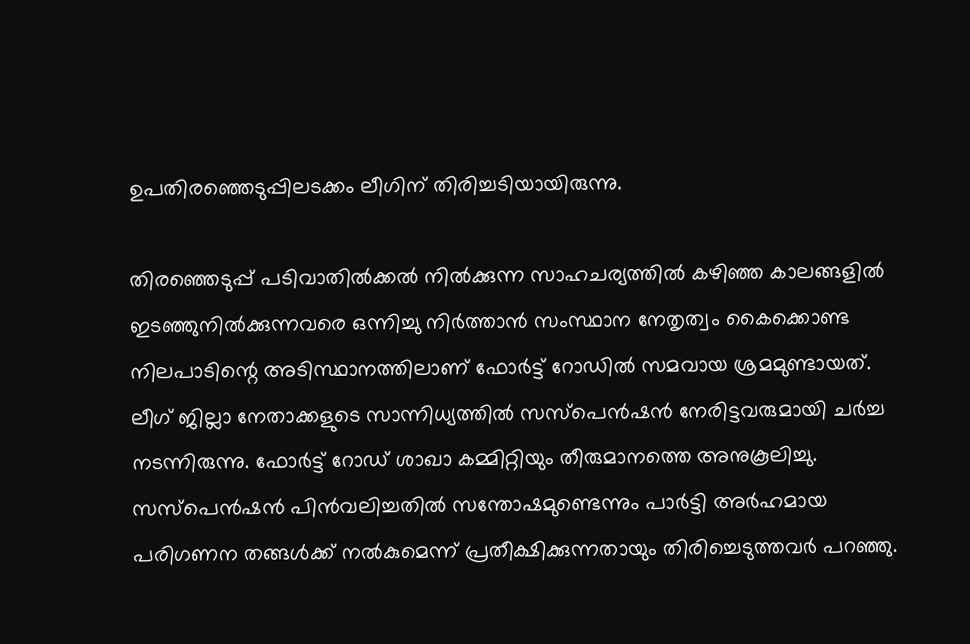ഉപതിരഞ്ഞെടുപ്പിലടക്കം ലീഗിന് തിരിച്ചടിയായിരുന്നു.

തിരഞ്ഞെടുപ്പ് പടിവാതില്‍ക്കല്‍ നില്‍ക്കുന്ന സാഹചര്യത്തില്‍ കഴിഞ്ഞ കാലങ്ങളില്‍ ഇടഞ്ഞുനില്‍ക്കുന്നവരെ ഒന്നിച്ചു നിര്‍ത്താന്‍ സംസ്ഥാന നേതൃത്വം കൈക്കൊണ്ട നിലപാടിന്റെ അടിസ്ഥാനത്തിലാണ് ഫോര്‍ട്ട് റോഡില്‍ സമവായ ശ്രമമുണ്ടായത്. ലീഗ് ജില്ലാ നേതാക്കളുടെ സാന്നിധ്യത്തില്‍ സസ്‌പെന്‍ഷന്‍ നേരിട്ടവരുമായി ചര്‍ച്ച നടന്നിരുന്നു. ഫോര്‍ട്ട് റോഡ് ശാഖാ കമ്മിറ്റിയും തീരുമാനത്തെ അനുകൂലിച്ചു. സസ്‌പെന്‍ഷന്‍ പിന്‍വലിച്ചതില്‍ സന്തോഷമുണ്ടെന്നും പാര്‍ട്ടി അര്‍ഹമായ പരിഗണന തങ്ങള്‍ക്ക് നല്‍കുമെന്ന് പ്രതീക്ഷിക്കുന്നതായും തിരിച്ചെടുത്തവര്‍ പറഞ്ഞു.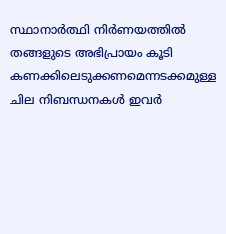സ്ഥാനാര്‍ത്ഥി നിര്‍ണയത്തില്‍ തങ്ങളുടെ അഭിപ്രായം കൂടി കണക്കിലെടുക്കണമെന്നടക്കമുള്ള ചില നിബന്ധനകള്‍ ഇവര്‍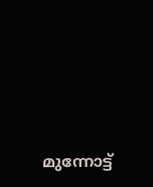മുന്നോട്ട്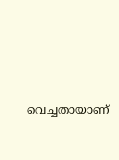വെച്ചതായാണ്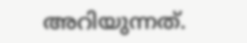അറിയുന്നത്.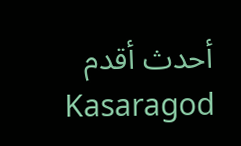أحدث أقدم
Kasaragod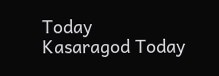Today
Kasaragod Today